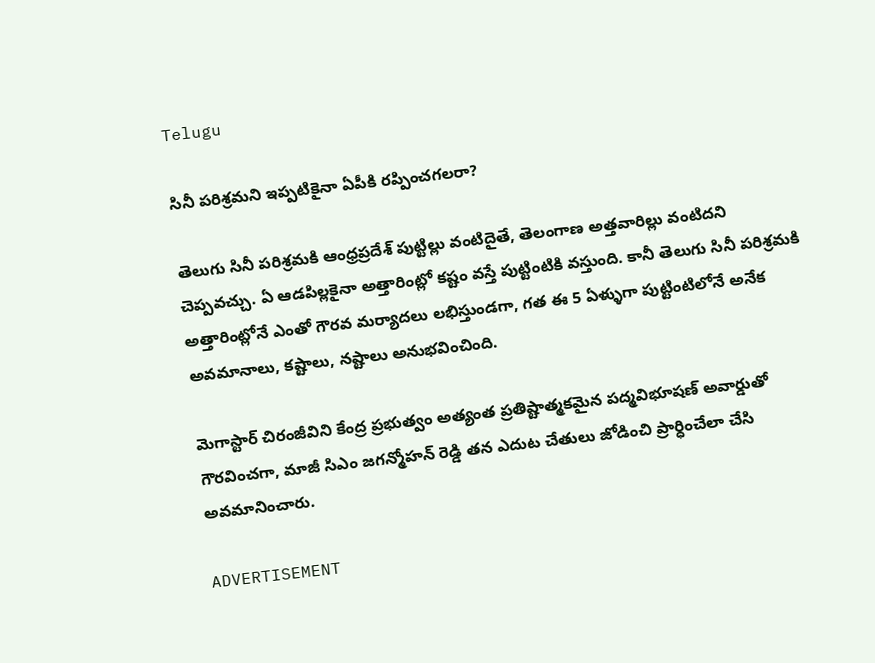Telugu

సినీ పరిశ్రమని ఇప్పటికైనా ఏపీకి రప్పించగలరా?

తెలుగు సినీ పరిశ్రమకి ఆంధ్రప్రదేశ్‌ పుట్టిల్లు వంటిదైతే, తెలంగాణ అత్తవారిల్లు వంటిదని చెప్పవచ్చు. ఏ ఆడపిల్లకైనా అత్తారింట్లో కష్టం వస్తే పుట్టింటికి వస్తుంది. కానీ తెలుగు సినీ పరిశ్రమకి అత్తారింట్లోనే ఎంతో గౌరవ మర్యాదలు లభిస్తుండగా, గత ఈ 5 ఏళ్ళుగా పుట్టింటిలోనే అనేక అవమానాలు, కష్టాలు, నష్టాలు అనుభవించింది.

మెగాస్టార్ చిరంజీవిని కేంద్ర ప్రభుత్వం అత్యంత ప్రతిష్టాత్మకమైన పద్మవిభూషణ్ అవార్డుతో గౌరవించగా, మాజీ సిఎం జగన్మోహన్‌ రెడ్డి తన ఎదుట చేతులు జోడించి ప్రార్ధించేలా చేసి అవమానించారు.

ADVERTISEMENT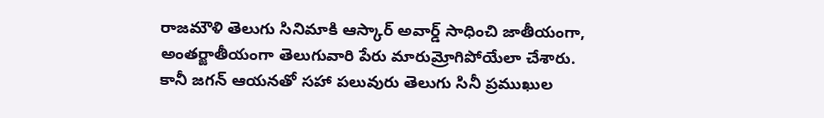రాజమౌళి తెలుగు సినిమాకి ఆస్కార్ అవార్డ్ సాధించి జాతీయంగా, అంతర్జాతీయంగా తెలుగువారి పేరు మారుమ్రోగిపోయేలా చేశారు. కానీ జగన్‌ ఆయనతో సహా పలువురు తెలుగు సినీ ప్రముఖుల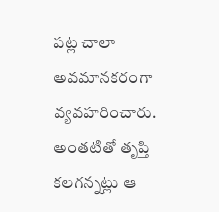పట్ల చాలా అవమానకరంగా వ్యవహరించారు. అంతటితో తృప్తి కలగన్నట్లు ఆ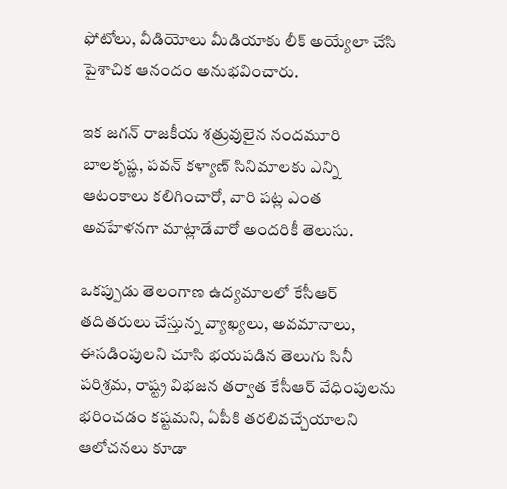ఫోటోలు, వీడియోలు మీడియాకు లీక్ అయ్యేలా చేసి పైశాచిక ఆనందం అనుభవించారు.

ఇక జగన్‌ రాజకీయ శత్రువులైన నందమూరి బాలకృష్ణ, పవన్‌ కళ్యాణ్‌ సినిమాలకు ఎన్ని ఆటంకాలు కలిగించారో, వారి పట్ల ఎంత అవహేళనగా మాట్లాడేవారో అందరికీ తెలుసు.

ఒకప్పుడు తెలంగాణ ఉద్యమాలలో కేసీఆర్‌ తదితరులు చేస్తున్న వ్యాఖ్యలు, అవమానాలు, ఈసడింపులని చూసి భయపడిన తెలుగు సినీ పరిశ్రమ, రాష్ట్ర విభజన తర్వాత కేసీఆర్‌ వేధింపులను భరించడం కష్టమని, ఏపీకి తరలివచ్చేయాలని ఆలోచనలు కూడా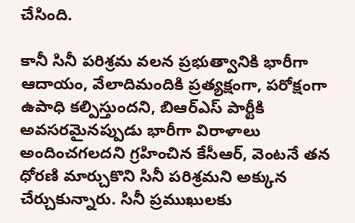చేసింది.

కానీ సినీ పరిశ్రమ వలన ప్రభుత్వానికి భారీగా ఆదాయం, వేలాదిమందికి ప్రత్యక్షంగా, పరోక్షంగా ఉపాధి కల్పిస్తుందని, బిఆర్ఎస్ పార్టీకి అవసరమైనప్పుడు భారీగా విరాళాలు అందించగలదని గ్రహించిన కేసీఆర్‌, వెంటనే తన ధోరణి మార్చుకొని సినీ పరిశ్రమని అక్కున చేర్చుకున్నారు. సినీ ప్రముఖులకు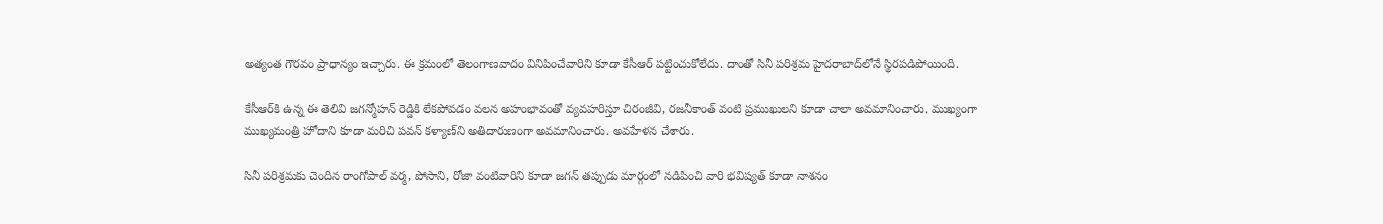అత్యంత గౌరవం ప్రాధాన్యం ఇచ్చారు. ఈ క్రమంలో తెలంగాణవాదం వినిపించేవారిని కూడా కేసీఆర్‌ పట్టించుకోలేదు. దాంతో సినీ పరిశ్రమ హైదరాబాద్‌లోనే స్థిరపడిపోయింది.

కేసీఆర్‌కి ఉన్న ఈ తెలివి జగన్మోహన్‌ రెడ్డికి లేకపోవడం వలన అహంభావంతో వ్యవహరిస్తూ చిరంజీవి, రజనీకాంత్ వంటి ప్రముఖులని కూడా చాలా అవమానించారు. ముఖ్యంగా ముఖ్యమంత్రి హోదాని కూడా మరిచి పవన్‌ కళ్యాణ్‌ని అతిదారుణంగా అవమానించారు. అవహేళన చేశారు.

సినీ పరిశ్రమకు చెందిన రాంగోపాల్ వర్మ, పోసాని, రోజా వంటివారిని కూడా జగన్‌ తప్పుడు మార్గంలో నడిపించి వారి భవిష్యత్‌ కూడా నాశనం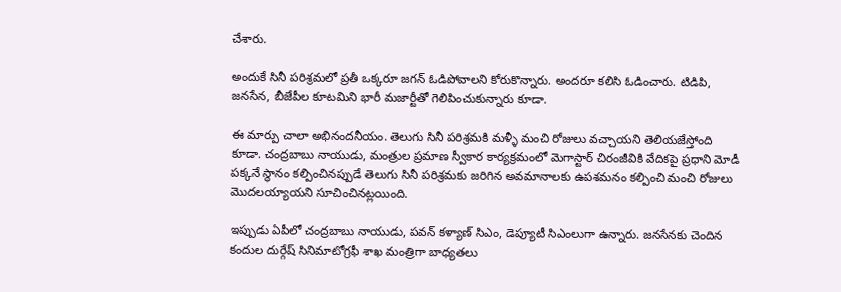చేశారు.

అందుకే సినీ పరిశ్రమలో ప్రతీ ఒక్కరూ జగన్‌ ఓడిపోవాలని కోరుకొన్నారు. అందరూ కలిసి ఓడించారు. టిడిపి, జనసేన, బీజేపీల కూటమిని భారీ మజార్టీతో గెలిపించుకున్నారు కూడా.

ఈ మార్పు చాలా అభినందనీయం. తెలుగు సినీ పరిశ్రమకి మళ్ళీ మంచి రోజులు వచ్చాయని తెలియజేస్తోంది కూడా. చంద్రబాబు నాయుడు, మంత్రుల ప్రమాణ స్వీకార కార్యక్రమంలో మెగాస్టార్ చిరంజీవికి వేదికపై ప్రధాని మోడీ పక్కనే స్థానం కల్పించినప్పుడే తెలుగు సినీ పరిశ్రమకు జరిగిన అవమానాలకు ఉపశమనం కల్పించి మంచి రోజులు మొదలయ్యాయని సూచించినట్లయింది.

ఇప్పుడు ఏపీలో చంద్రబాబు నాయుడు, పవన్‌ కళ్యాణ్‌ సిఎం, డెప్యూటీ సిఎంలుగా ఉన్నారు. జనసేనకు చెందిన కందుల దుర్గేష్ సినిమాటోగ్రఫీ శాఖ మంత్రిగా బాధ్యతలు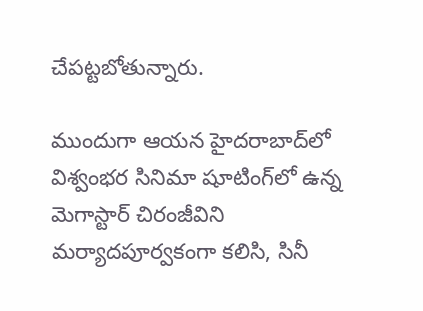చేపట్టబోతున్నారు.

ముందుగా ఆయన హైదరాబాద్‌లో విశ్వంభర సినిమా షూటింగ్‌లో ఉన్న మెగాస్టార్ చిరంజీవిని మర్యాదపూర్వకంగా కలిసి, సినీ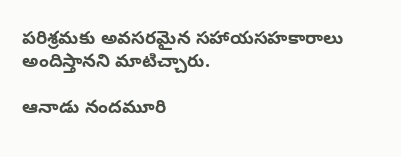పరిశ్రమకు అవసరమైన సహాయసహకారాలు అందిస్తానని మాటిచ్చారు.

ఆనాడు నందమూరి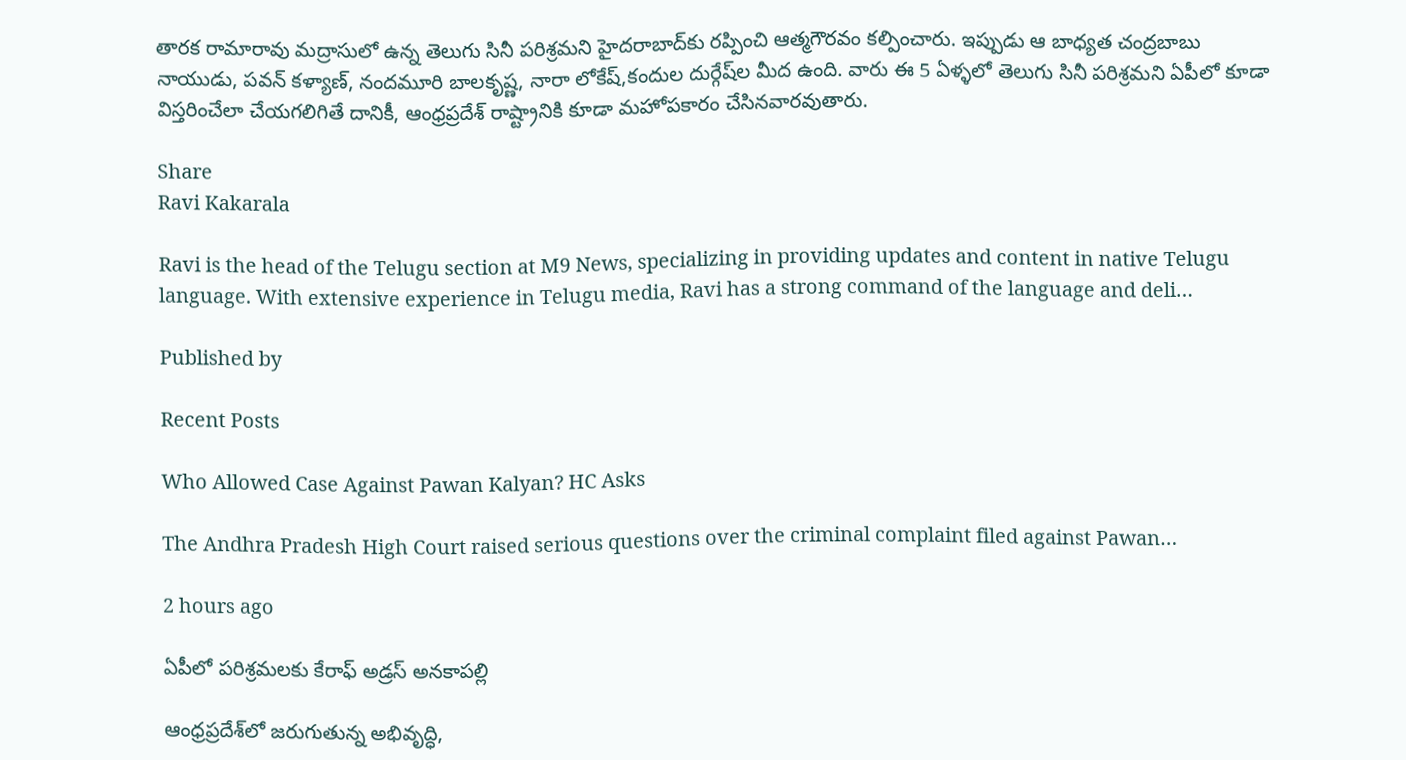తారక రామారావు మద్రాసులో ఉన్న తెలుగు సినీ పరిశ్రమని హైదరాబాద్‌కు రప్పించి ఆత్మగౌరవం కల్పించారు. ఇప్పుడు ఆ బాధ్యత చంద్రబాబు నాయుడు, పవన్‌ కళ్యాణ్‌, నందమూరి బాలకృష్ణ, నారా లోకేష్‌,కందుల దుర్గేష్‌ల మీద ఉంది. వారు ఈ 5 ఏళ్ళలో తెలుగు సినీ పరిశ్రమని ఏపీలో కూడా విస్తరించేలా చేయగలిగితే దానికీ, ఆంధ్రప్రదేశ్‌ రాష్ట్రానికి కూడా మహోపకారం చేసినవారవుతారు.

Share
Ravi Kakarala

Ravi is the head of the Telugu section at M9 News, specializing in providing updates and content in native Telugu language. With extensive experience in Telugu media, Ravi has a strong command of the language and deli…

Published by

Recent Posts

Who Allowed Case Against Pawan Kalyan? HC Asks

The Andhra Pradesh High Court raised serious questions over the criminal complaint filed against Pawan…

2 hours ago

ఏపీలో పరిశ్రమలకు కేరాఫ్ అడ్రస్ అనకాపల్లి

ఆంధ్రప్రదేశ్‌లో జరుగుతున్న అభివృద్ధి,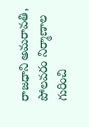రాజధాని అమరావతి, పోలవరం నిర్మాణాల గురించి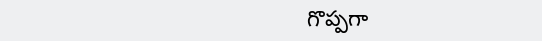గొప్పగా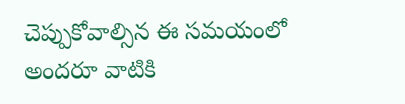చెప్పుకోవాల్సిన ఈ సమయంలో అందరూ వాటికి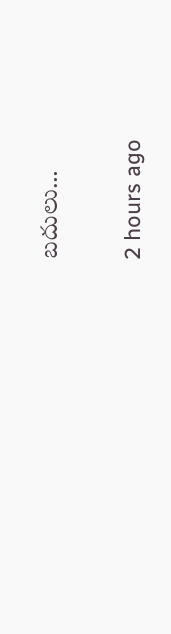బదులు…

2 hours ago